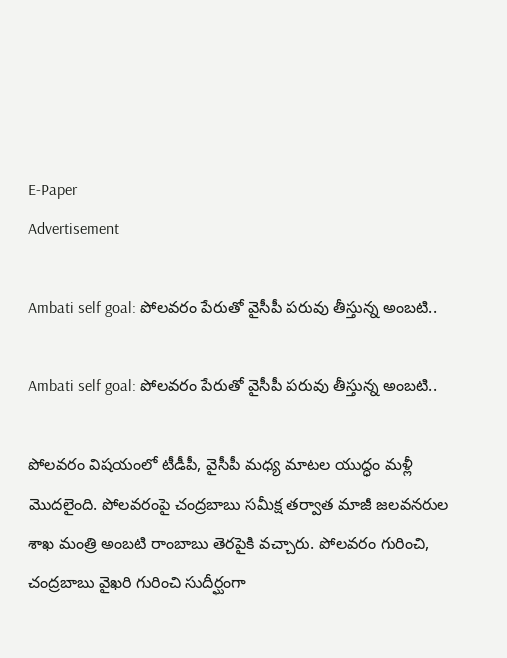E-Paper
Advertisement

Ambati self goal: పోలవరం పేరుతో వైసీపీ పరువు తీస్తున్న అంబటి..

Ambati self goal: పోలవరం పేరుతో వైసీపీ పరువు తీస్తున్న అంబటి..

పోలవరం విషయంలో టీడీపీ, వైసీపీ మధ్య మాటల యుద్ధం మళ్లీ మొదలైంది. పోలవరంపై చంద్రబాబు సమీక్ష తర్వాత మాజీ జలవనరుల శాఖ మంత్రి అంబటి రాంబాబు తెరపైకి వచ్చారు. పోలవరం గురించి, చంద్రబాబు వైఖరి గురించి సుదీర్ఘంగా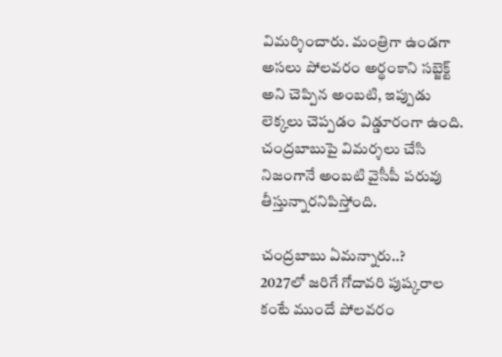విమర్శించారు. మంత్రిగా ఉండగా అసలు పోలవరం అర్థంకాని సబ్జెక్ట్ అని చెప్పిన అంబటి, ఇప్పుడు లెక్కలు చెప్పడం విడ్డూరంగా ఉంది. చంద్రబాబుపై విమర్శలు చేసి నిజంగానే అంబటి వైసీపీ పరువు తీస్తున్నారనిపిస్తోంది.

చంద్రబాబు ఏమన్నారు..?
2027లో జరిగే గోదావరి పుష్కరాల కంటే ముందే పోలవరం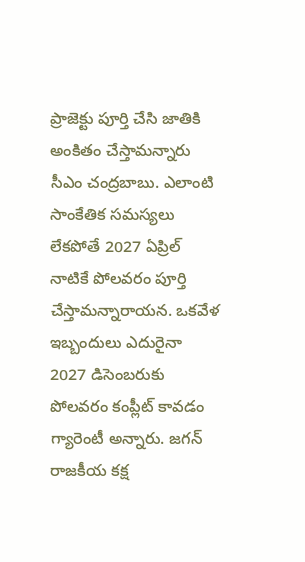ప్రాజెక్టు పూర్తి చేసి జాతికి అంకితం చేస్తామన్నారు సీఎం చంద్రబాబు. ఎలాంటి సాంకేతిక సమస్యలు లేకపోతే 2027 ఏప్రిల్‌ నాటికే పోలవరం పూర్తి చేస్తామన్నారాయన. ఒకవేళ ఇబ్బందులు ఎదురైనా 2027 డిసెంబరుకు పోలవరం కంప్లీట్ కావడం గ్యారెంటీ అన్నారు. జగన్‌ రాజకీయ కక్ష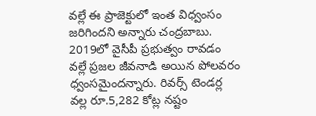వల్లే ఈ ప్రాజెక్టులో ఇంత విధ్వంసం జరిగిందని అన్నారు చంద్రబాబు. 2019లో వైసీపీ ప్రభుత్వం రావడం వల్లే ప్రజల జీవనాడి అయిన పోలవరం ధ్వంసమైందన్నారు. రివర్స్ టెండర్ల వల్ల రూ.5,282 కోట్ల నష్టం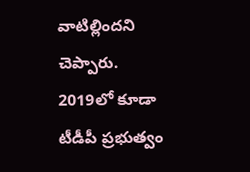వాటిల్లిందని చెప్పారు. 2019లో కూడా టీడీపీ ప్రభుత్వం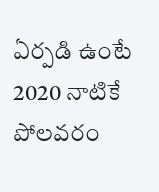ఏర్పడి ఉంటే 2020 నాటికే పోలవరం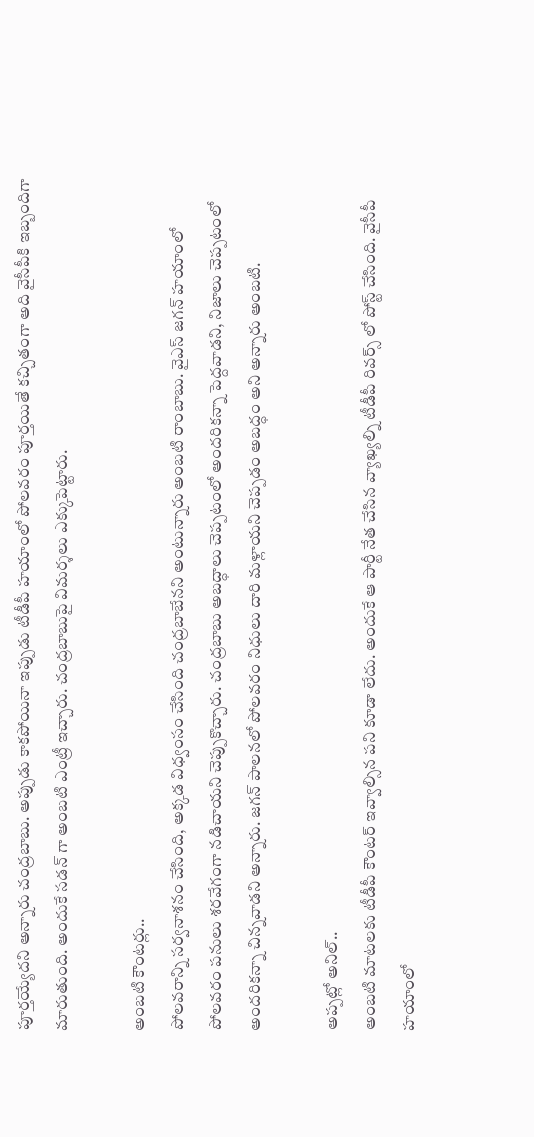పూర్తయ్యేదని అన్నారు చంద్రబాబు. అప్పుడు కాకపోయినా ఇప్పుడు టీడీపీ హయాంలో పోలవరం పూర్తయితే కచ్చితంగా అది వైసీపీకి ఇబ్బందిగా మారుతుంది. అందుకే సడన్ గా అంబటి ఎంట్రీ ఇచ్చారు. చంద్రబాబుపై విమర్శలు ఎక్కుపెట్టారు.

అంబటి కౌంటర్లు..
పోలవరాన్ని సర్వనాశనం చేసింది, అక్కడ విధ్వంసం చేసింది చంద్రబాబేనని అంటున్నారు అంబటి రాంబాబు. వైఎస్ జగన్ హయాంలో పోలవరం పనులు శరవేగంగా నడిచాయని చెప్పుకొచ్చారు. చంద్రబాబు అబద్ధాలు చెప్పటంలో అందరికన్నా పెద్దవాడని, నిజాలు చెప్పటంలో అందరికన్నా చిన్నవాడని అన్నారు. జగన్ పాలనలో పోలవరం నిధులు దారి మళ్లాయని చెప్పడం అబద్ధం అని అన్నారు అంబటి.

అప్పట్లో అనిల్..
అంబటి మాటలకు టీడీపీ కౌంటర్ ఇవ్వాల్సిన పని కూడా లేదు. అందుకే ఆ పార్టీ నేత చేసిన వ్యాఖ్యల్ని టీడీపీ రివర్స్ లో పోస్ట్ చేసింది. వైసీపీ హయాంలో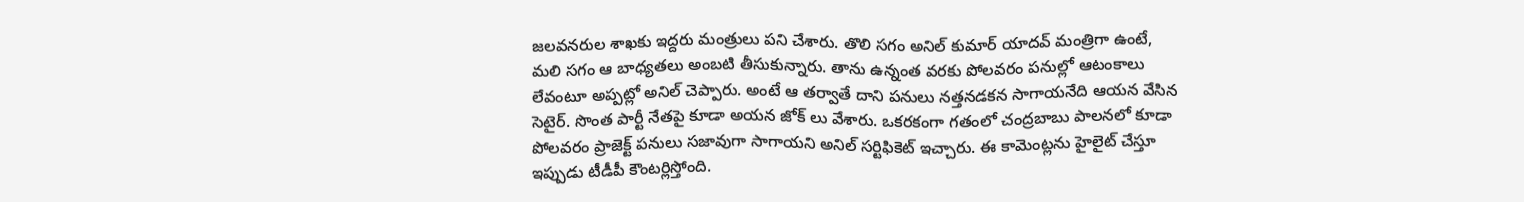జలవనరుల శాఖకు ఇద్దరు మంత్రులు పని చేశారు. తొలి సగం అనిల్ కుమార్ యాదవ్ మంత్రిగా ఉంటే, మలి సగం ఆ బాధ్యతలు అంబటి తీసుకున్నారు. తాను ఉన్నంత వరకు పోలవరం పనుల్లో ఆటంకాలు లేవంటూ అప్పట్లో అనిల్ చెప్పారు. అంటే ఆ తర్వాతే దాని పనులు నత్తనడకన సాగాయనేది ఆయన వేసిన సెటైర్. సొంత పార్టీ నేతపై కూడా అయన జోక్ లు వేశారు. ఒకరకంగా గతంలో చంద్రబాబు పాలనలో కూడా పోలవరం ప్రాజెక్ట్ పనులు సజావుగా సాగాయని అనిల్ సర్టిఫికెట్ ఇచ్చారు. ఈ కామెంట్లను హైలైట్ చేస్తూ ఇప్పుడు టీడీపీ కౌంటర్లిస్తోంది.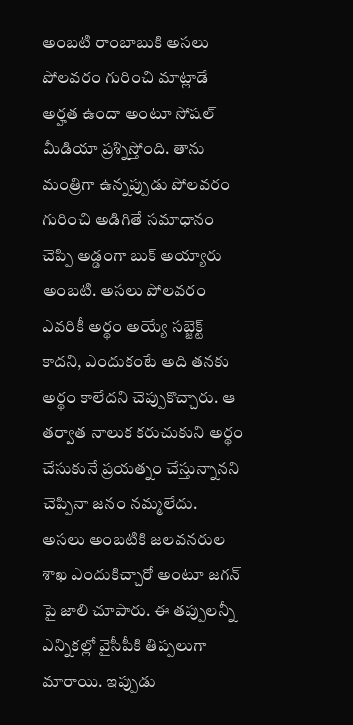అంబటి రాంబాబుకి అసలు పోలవరం గురించి మాట్లాడే అర్హత ఉందా అంటూ సోషల్ మీడియా ప్రశ్నిస్తోంది. తాను మంత్రిగా ఉన్నప్పుడు పోలవరం గురించి అడిగితే సమాధానం చెప్పి అడ్డంగా బుక్ అయ్యారు అంబటి. అసలు పోలవరం ఎవరికీ అర్థం అయ్యే సబ్జెక్ట్ కాదని, ఎందుకంటే అది తనకు అర్థం కాలేదని చెప్పుకొచ్చారు. ఆ తర్వాత నాలుక కరుచుకుని అర్థం చేసుకునే ప్రయత్నం చేస్తున్నానని చెప్పినా జనం నమ్మలేదు. అసలు అంబటికి జలవనరుల శాఖ ఎందుకిచ్చారో అంటూ జగన్ పై జాలి చూపారు. ఈ తప్పులన్నీ ఎన్నికల్లో వైసీపీకి తిప్పలుగా మారాయి. ఇప్పుడు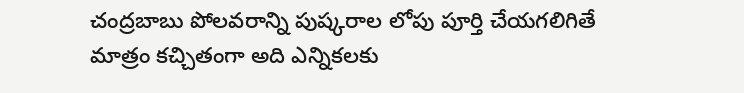చంద్రబాబు పోలవరాన్ని పుష్కరాల లోపు పూర్తి చేయగలిగితే మాత్రం కచ్చితంగా అది ఎన్నికలకు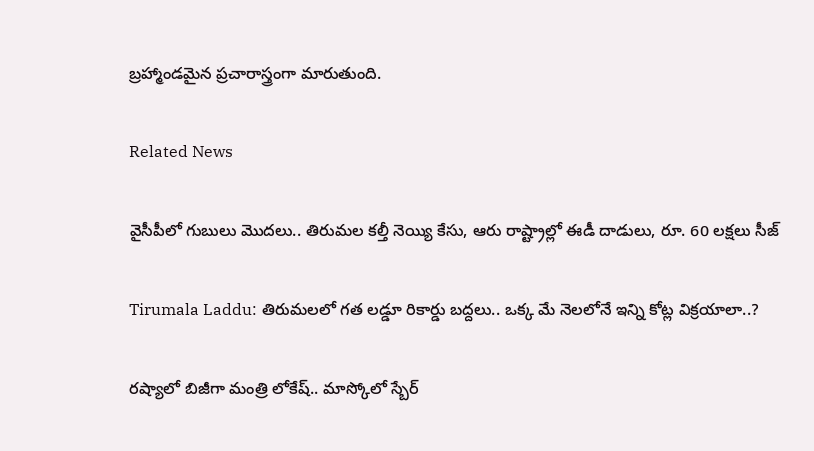బ్రహ్మాండమైన ప్రచారాస్త్రంగా మారుతుంది.

Related News

వైసీపీలో గుబులు మొదలు.. తిరుమల కల్తీ నెయ్యి కేసు, ఆరు రాష్ట్రాల్లో ఈడీ దాడులు, రూ. 60 లక్షలు సీజ్

Tirumala Laddu: తిరుమలలో గత లడ్డూ రికార్డు బద్దలు.. ఒక్క మే నెలలోనే ఇన్ని కోట్ల విక్రయాలా..?

రష్యాలో బిజీగా మంత్రి లోకేష్.. మాస్కోలో స్బేర్‌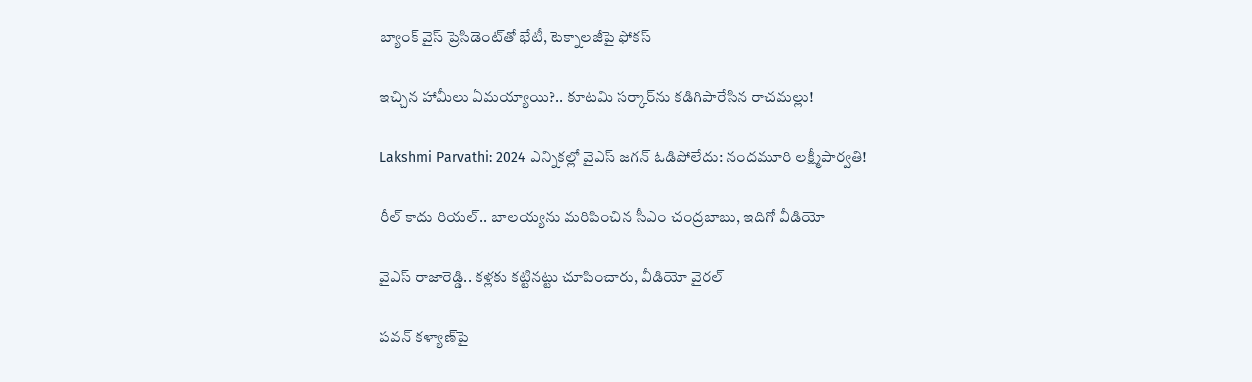బ్యాంక్ వైస్ ప్రెసిడెంట్‌తో భేటీ, టెక్నాలజీపై ఫోకస్

ఇచ్చిన హామీలు ఏమయ్యాయి?.. కూటమి సర్కార్‌ను కడిగిపారేసిన రాచమల్లు!

Lakshmi Parvathi: 2024 ఎన్నికల్లో వైఎస్ జగన్ ఓడిపోలేదు: నందమూరి లక్ష్మీపార్వతి!

రీల్ కాదు రియల్.. బాలయ్యను మరిపించిన సీఎం చంద్రబాబు, ఇదిగో వీడియో

వైఎస్ రాజారెడ్డి.. కళ్లకు కట్టినట్టు చూపించారు, వీడియో వైరల్

పవన్ కళ్యాణ్‌పై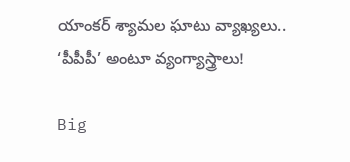యాంకర్ శ్యామల ఘాటు వ్యాఖ్యలు.. ‘పీపీపీ’ అంటూ వ్యంగ్యాస్త్రాలు!

Big